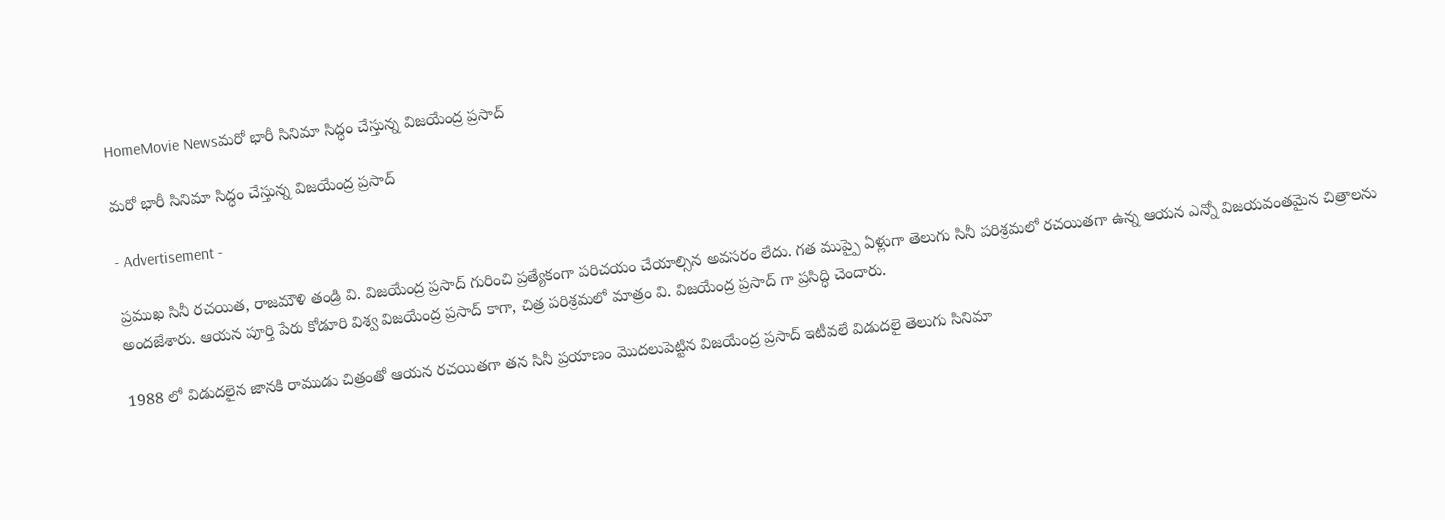HomeMovie Newsమరో భారీ సినిమా సిద్ధం చేస్తున్న విజయేంద్ర ప్రసాద్

మరో భారీ సినిమా సిద్ధం చేస్తున్న విజయేంద్ర ప్రసాద్

- Advertisement -

ప్రముఖ సినీ రచయిత, రాజమౌళి తండ్రి వి. విజయేంద్ర ప్రసాద్ గురించి ప్రత్యేకంగా పరిచయం చేయాల్సిన అవసరం లేదు. గత ముప్పై ఏళ్లుగా తెలుగు సినీ పరిశ్రమలో రచయితగా ఉన్న ఆయన ఎన్నో విజయవంతమైన చిత్రాలను అందజేశారు. ఆయన పూర్తి పేరు కోడూరి విశ్వ విజయేంద్ర ప్రసాద్ కాగా, చిత్ర పరిశ్రమలో మాత్రం వి. విజయేంద్ర ప్రసాద్ గా ప్రసిద్ధి చెందారు.

1988 లో విడుదలైన జానకి రాముడు చిత్రంతో ఆయన రచయితగా తన సినీ ప్రయాణం మొదలుపెట్టిన విజయేంద్ర ప్రసాద్ ఇటీవలే విడుదలై తెలుగు సినిమా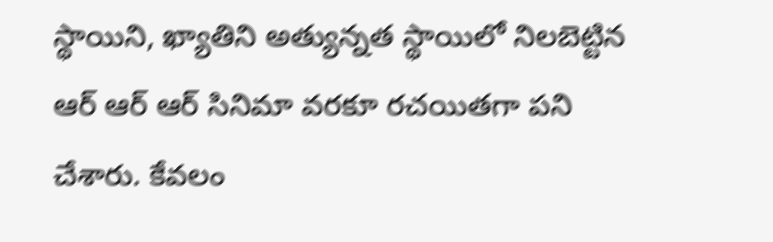స్థాయిని, ఖ్యాతిని అత్యున్నత స్థాయిలో నిలబెట్టిన ఆర్ ఆర్ ఆర్ సినిమా వరకూ రచయితగా పని చేశారు. కేవలం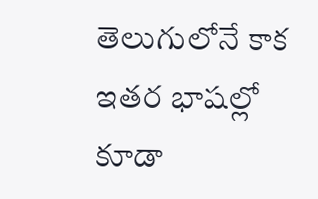తెలుగులోనే కాక ఇతర భాషల్లో కూడా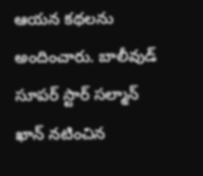ఆయన కథలను అందించారు. బాలీవుడ్ సూపర్ స్టార్ సల్మాన్ ఖాన్ నటించిన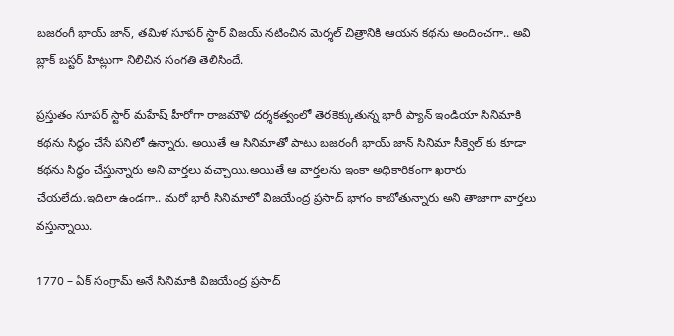బజరంగీ భాయ్ జాన్, తమిళ సూపర్ స్టార్ విజయ్ నటించిన మెర్శల్ చిత్రానికి ఆయన కథను అందించగా.. అవి బ్లాక్ బస్టర్ హిట్లుగా నిలిచిన సంగతి తెలిసిందే.

ప్రస్తుతం సూపర్ స్టార్ మహేష్ హీరోగా రాజమౌళి దర్శకత్వంలో తెరకెక్కుతున్న భారీ ప్యాన్ ఇండియా సినిమాకి కథను సిద్ధం చేసే పనిలో ఉన్నారు. అయితే ఆ సినిమాతో పాటు బజరంగీ భాయ్ జాన్ సినిమా సీక్వెల్ కు కూడా కథను సిద్ధం చేస్తున్నారు అని వార్తలు వచ్చాయి.అయితే ఆ వార్తలను ఇంకా అధికారికంగా ఖరారు చేయలేదు.ఇదిలా ఉండగా.. మరో భారీ సినిమాలో విజయేంద్ర ప్రసాద్ భాగం కాబోతున్నారు అని తాజాగా వార్తలు వస్తున్నాయి.

1770 – ఏక్ సంగ్రామ్ అనే సినిమాకి విజయేంద్ర ప్రసాద్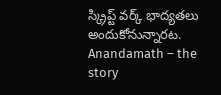స్క్రిప్ట్ వర్క్ భాద్యతలు అందుకోనున్నారట. Anandamath – the story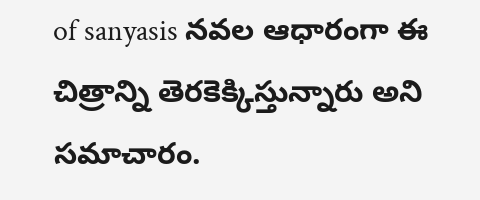of sanyasis నవల ఆధారంగా ఈ చిత్రాన్ని తెరకెక్కిస్తున్నారు అని సమాచారం.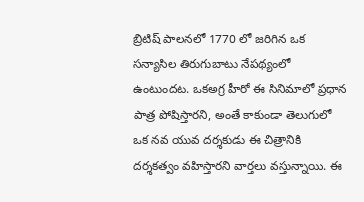బ్రిటిష్ పాలనలో 1770 లో జరిగిన ఒక సన్యాసిల తిరుగుబాటు నేపథ్యంలో ఉంటుందట. ఒకఅగ్ర హీరో ఈ సినిమాలో ప్రధాన పాత్ర పోషిస్తారని, అంతే కాకుండా తెలుగులో ఒక నవ యువ దర్శకుడు ఈ చిత్రానికి దర్శకత్వం వహిస్తారని వార్తలు వస్తున్నాయి. ఈ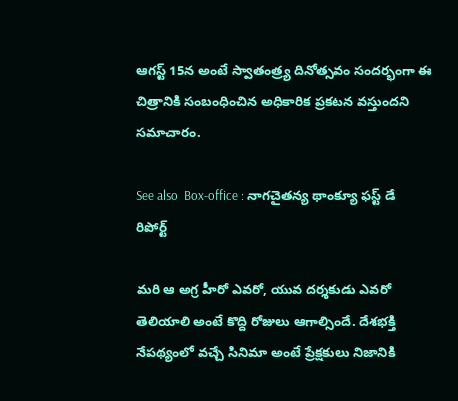ఆగస్ట్ 15న అంటే స్వాతంత్ర్య దినోత్సవం సందర్భంగా ఈ చిత్రానికి సంబంధించిన అధికారిక ప్రకటన వస్తుందని సమాచారం.

See also  Box-office : నాగచైతన్య థాంక్యూ ఫస్ట్ డే రిపోర్ట్

మరి ఆ అగ్ర హీరో ఎవరో, యువ దర్శకుడు ఎవరో తెలియాలి అంటే కొద్ది రోజులు ఆగాల్సిందే. దేశభక్తి నేపథ్యంలో వచ్చే సినిమా అంటే ప్రేక్షకులు నిజానికి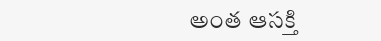అంత ఆసక్తి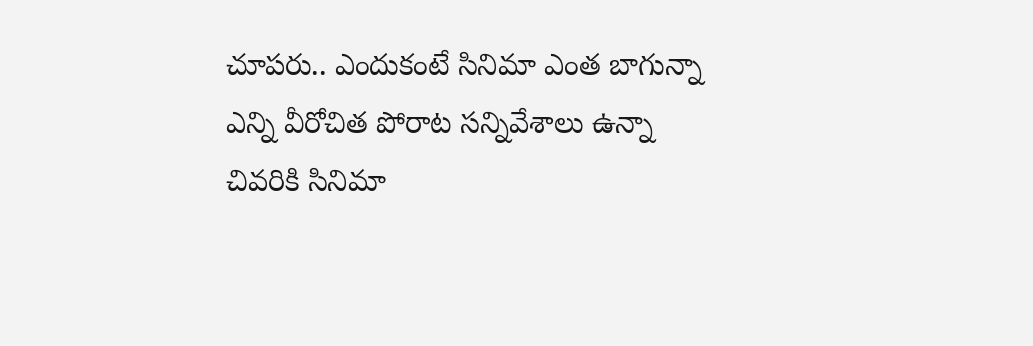చూపరు.. ఎందుకంటే సినిమా ఎంత బాగున్నా ఎన్ని వీరోచిత పోరాట సన్నివేశాలు ఉన్నా చివరికి సినిమా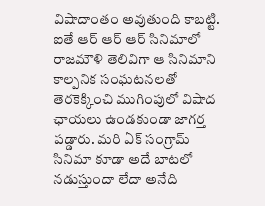విషాదాంతం అవుతుంది కాబట్టి. ఐతే ఆర్ ఆర్ ఆర్ సినిమాలో రాజమౌళి తెలివిగా ఆ సినిమాని కాల్పనిక సంఘటనలతో తెరకెక్కించి ముగింపులో విషాద ఛాయలు ఉండకుండా జాగర్త పడ్డారు. మరి ఏక్ సంగ్రామ్ సినిమా కూడా అదే బాటలో నడుస్తుందా లేదా అనేది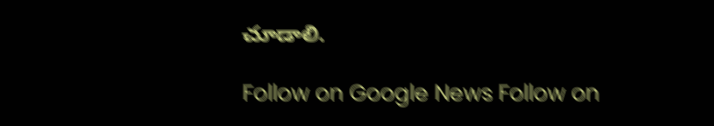చూడాలి.

Follow on Google News Follow on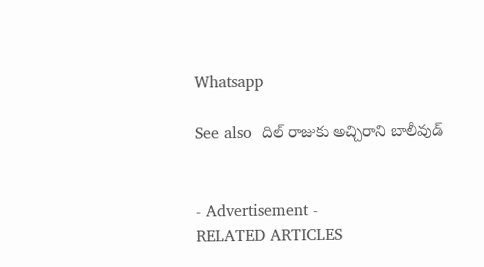Whatsapp

See also  దిల్ రాజుకు అచ్చిరాని బాలీవుడ్


- Advertisement -
RELATED ARTICLES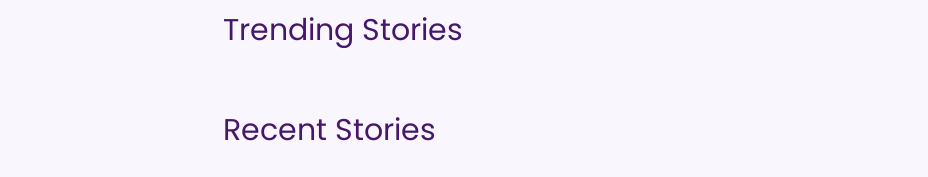Trending Stories

Recent Stories